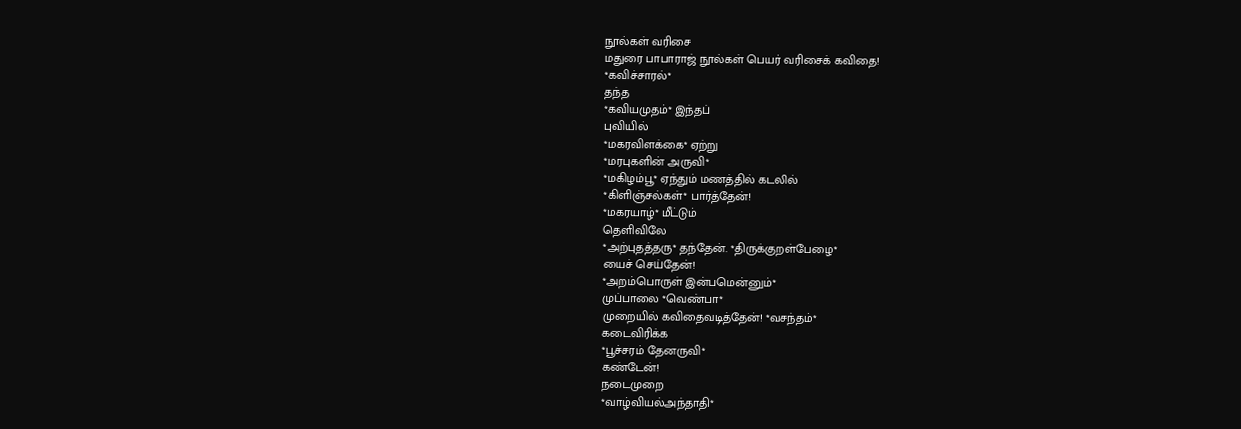நூல்கள் வரிசை
மதுரை பாபாராஜ் நூல்கள் பெயர் வரிசைக் கவிதை!
*கவிச்சாரல்*
தந்த
*கவியமுதம்* இந்தப்
புவியில்
*மகரவிளக்கை* ஏற்று
*மரபுகளின் அருவி*
*மகிழம்பூ* ஏந்தும் மணத்தில் கடலில்
*கிளிஞ்சல்கள்* பார்த்தேன்!
*மகரயாழ்* மீட்டும்
தெளிவிலே
*அற்புதத்தரு* தந்தேன். *திருக்குறள்பேழை*
யைச் செய்தேன்!
*அறம்பொருள் இன்பமென்னும்*
முப்பாலை *வெண்பா*
முறையில் கவிதைவடித்தேன்! *வசந்தம்*
கடைவிரிக்க
*பூச்சரம் தேனருவி*
கண்டேன்!
நடைமுறை
*வாழ்வியல்அந்தாதி*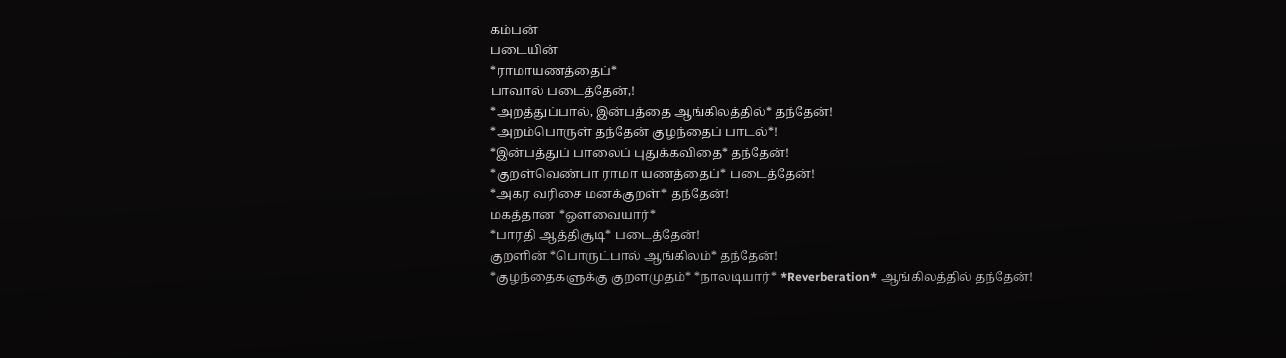கம்பன்
படையின்
*ராமாயணத்தைப்*
பாவால் படைத்தேன்,!
*அறத்துப்பால், இன்பத்தை ஆங்கிலத்தில்* தந்தேன்!
*அறம்பொருள் தந்தேன் குழந்தைப் பாடல்*!
*இன்பத்துப் பாலைப் புதுக்கவிதை* தந்தேன்!
*குறள்வெண்பா ராமா யணத்தைப்* படைத்தேன்!
*அகர வரிசை மனக்குறள்* தந்தேன்!
மகத்தான *ஔவையார்*
*பாரதி ஆத்திசூடி* படைத்தேன்!
குறளின் *பொருட்பால் ஆங்கிலம்* தந்தேன்!
*குழந்தைகளுக்கு குறளமுதம்* *நாலடியார்* *Reverberation* ஆங்கிலத்தில் தந்தேன்!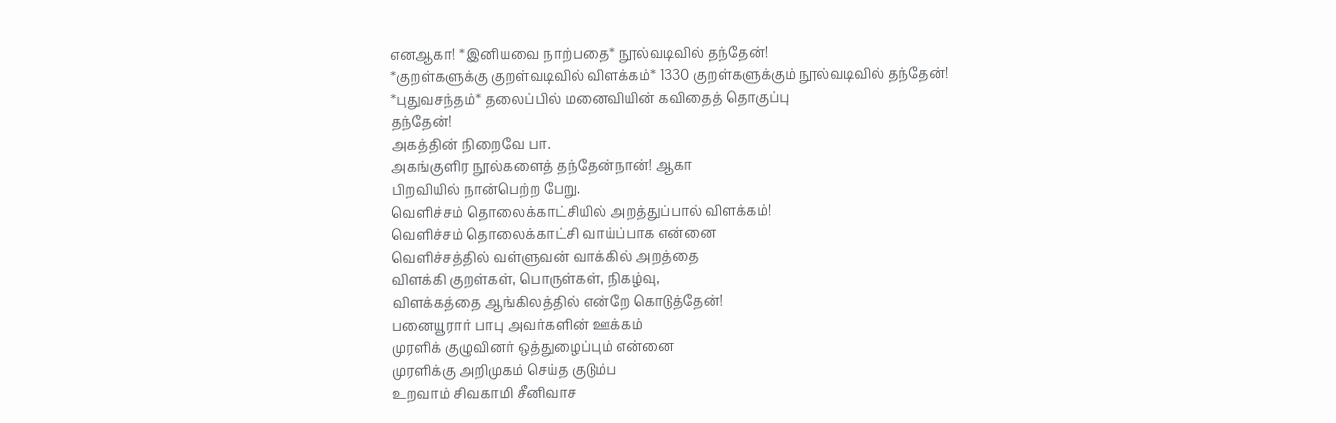எனஆகா! *இனியவை நாற்பதை* நூல்வடிவில் தந்தேன்!
*குறள்களுக்கு குறள்வடிவில் விளக்கம்* 1330 குறள்களுக்கும் நூல்வடிவில் தந்தேன்!
*புதுவசந்தம்* தலைப்பில் மனைவியின் கவிதைத் தொகுப்பு
தந்தேன்!
அகத்தின் நிறைவே பா.
அகங்குளிர நூல்களைத் தந்தேன்நான்! ஆகா
பிறவியில் நான்பெற்ற பேறு.
வெளிச்சம் தொலைக்காட்சியில் அறத்துப்பால் விளக்கம்!
வெளிச்சம் தொலைக்காட்சி வாய்ப்பாக என்னை
வெளிச்சத்தில் வள்ளுவன் வாக்கில் அறத்தை
விளக்கி குறள்கள், பொருள்கள், நிகழ்வு,
விளக்கத்தை ஆங்கிலத்தில் என்றே கொடுத்தேன்!
பனையூரார் பாபு அவர்களின் ஊக்கம்
முரளிக் குழுவினர் ஒத்துழைப்பும் என்னை
முரளிக்கு அறிமுகம் செய்த குடும்ப
உறவாம் சிவகாமி சீனிவாச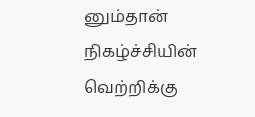னும்தான்
நிகழ்ச்சியின் வெற்றிக்கு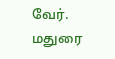வேர்.
மதுரை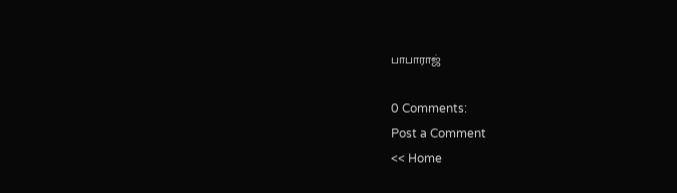பாபாராஜ்

0 Comments:
Post a Comment
<< Home